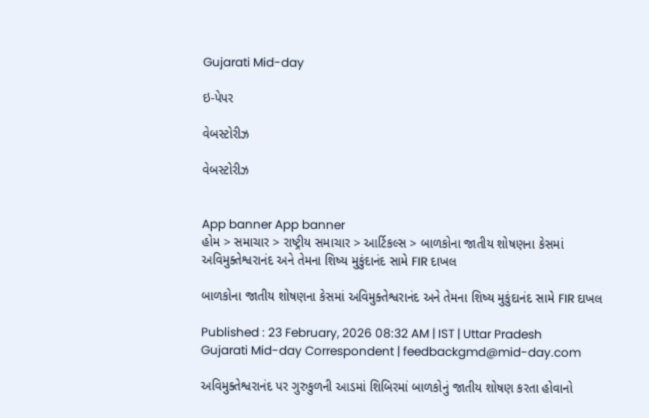Gujarati Mid-day

ઇ-પેપર

વેબસ્ટોરીઝ

વેબસ્ટોરીઝ


App banner App banner
હોમ > સમાચાર > રાષ્ટ્રીય સમાચાર > આર્ટિકલ્સ > બાળકોના જાતીય શોષણના કેસમાં અવિમુક્તેશ્વરાનંદ અને તેમના શિષ્ય મુકુંદાનંદ સામે FIR દાખલ

બાળકોના જાતીય શોષણના કેસમાં અવિમુક્તેશ્વરાનંદ અને તેમના શિષ્ય મુકુંદાનંદ સામે FIR દાખલ

Published : 23 February, 2026 08:32 AM | IST | Uttar Pradesh
Gujarati Mid-day Correspondent | feedbackgmd@mid-day.com

અવિમુક્તેશ્વરાનંદ પર ગુરુકુળની આડમાં શિબિરમાં બાળકોનું જાતીય શોષણ કરતા હોવાનો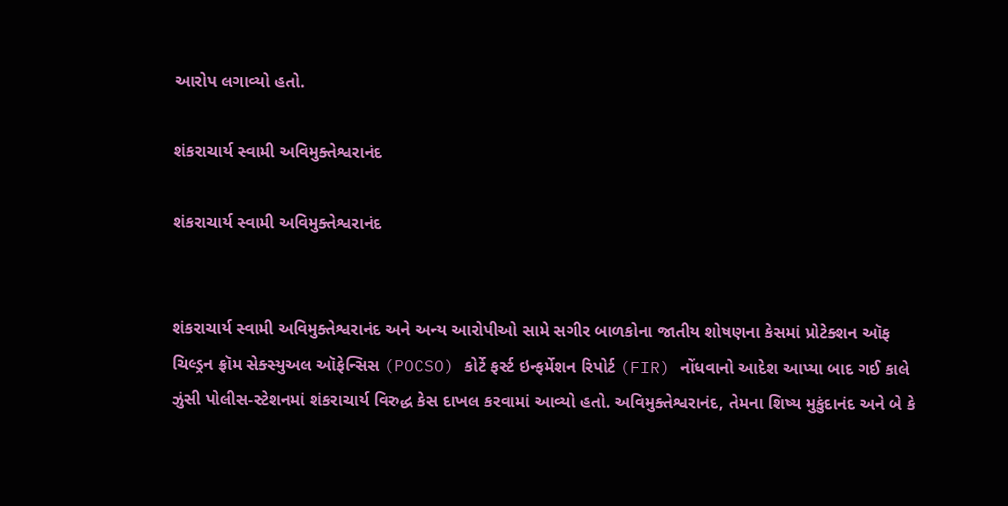આરોપ લગાવ્યો હતો.

શંકરાચાર્ય સ્વામી અવિમુક્તેશ્વરાનંદ

શંકરાચાર્ય સ્વામી અવિમુક્તેશ્વરાનંદ


શંકરાચાર્ય સ્વામી અવિમુક્તેશ્વરાનંદ અને અન્ય આરોપીઓ સામે સગીર બાળકોના જાતીય શોષણના કેસમાં પ્રોટેક્શન ઑફ ચિલ્ડ્રન ફ્રૉમ સેક્સ્યુઅલ ઑફેન્સિસ (POCSO) કોર્ટે ફર્સ્ટ ઇન્ફર્મેશન રિપોર્ટ (FIR) નોંધવાનો આદેશ આપ્યા બાદ ગઈ કાલે ઝુંસી પોલીસ-સ્ટેશનમાં શંકરાચાર્ય વિરુદ્ધ કેસ દાખલ કરવામાં આવ્યો હતો. અવિમુક્તેશ્વરાનંદ, તેમના શિષ્ય મુકુંદાનંદ અને બે કે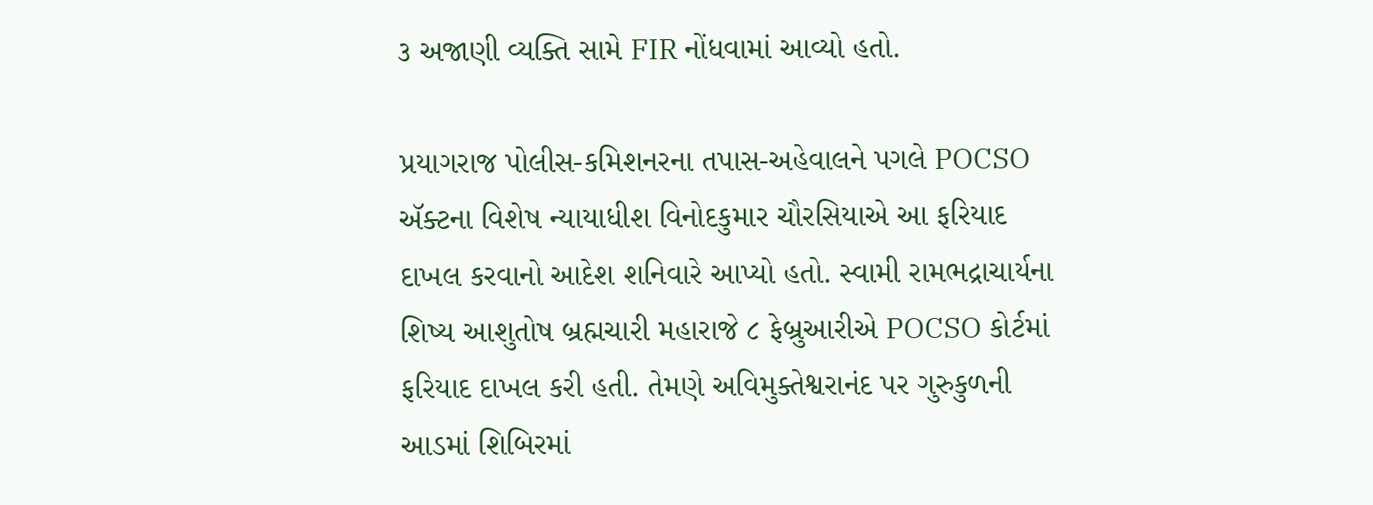૩ અજાણી વ્યક્તિ સામે FIR નોંધવામાં આવ્યો હતો.

પ્રયાગરાજ પોલીસ-કમિશનરના તપાસ-અહેવાલને પગલે POCSO ઍક્ટના વિશેષ ન્યાયાધીશ વિનોદકુમાર ચૌરસિયાએ આ ફરિયાદ દાખલ કરવાનો આદેશ શનિવારે આપ્યો હતો. સ્વામી રામભદ્રાચાર્યના શિષ્ય આશુતોષ બ્રહ્મચારી મહારાજે ૮ ફેબ્રુઆરીએ POCSO કોર્ટમાં ફરિયાદ દાખલ કરી હતી. તેમણે અવિમુક્તેશ્વરાનંદ પર ગુરુકુળની આડમાં શિબિરમાં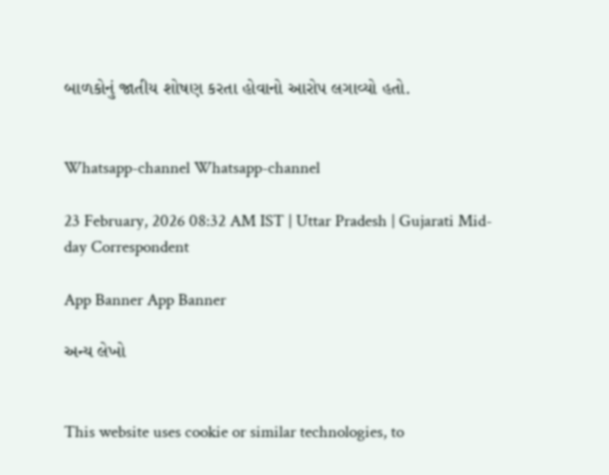બાળકોનું જાતીય શોષણ કરતા હોવાનો આરોપ લગાવ્યો હતો.


Whatsapp-channel Whatsapp-channel

23 February, 2026 08:32 AM IST | Uttar Pradesh | Gujarati Mid-day Correspondent

App Banner App Banner

અન્ય લેખો


This website uses cookie or similar technologies, to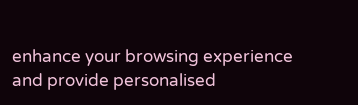enhance your browsing experience and provide personalised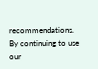recommendations. By continuing to use our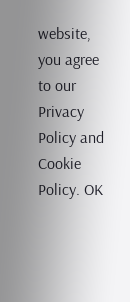website, you agree to our Privacy Policy and Cookie Policy. OK